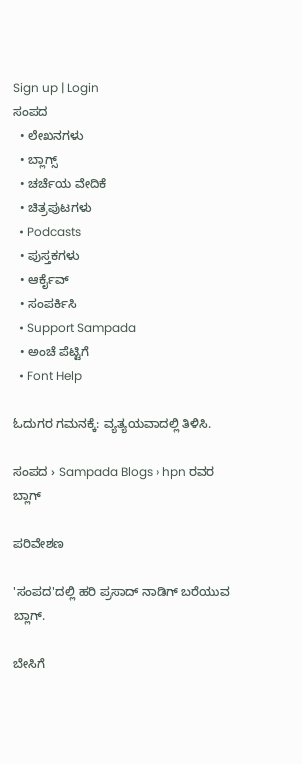Sign up | Login
ಸಂಪದ
  • ಲೇಖನಗಳು
  • ಬ್ಲಾಗ್ಸ್
  • ಚರ್ಚೆಯ ವೇದಿಕೆ
  • ಚಿತ್ರಪುಟಗಳು
  • Podcasts
  • ಪುಸ್ತಕಗಳು
  • ಆರ್ಕೈವ್
  • ಸಂಪರ್ಕಿಸಿ
  • Support Sampada
  • ಅಂಚೆ ಪೆಟ್ಟಿಗೆ
  • Font Help

ಓದುಗರ ಗಮನಕ್ಕೆ: ವ್ಯತ್ಯಯವಾದಲ್ಲಿ ತಿಳಿಸಿ.

ಸಂಪದ › Sampada Blogs › hpn ರವರ ಬ್ಲಾಗ್

ಪರಿವೇಶಣ

'ಸಂಪದ'ದಲ್ಲಿ ಹರಿ ಪ್ರಸಾದ್ ನಾಡಿಗ್ ಬರೆಯುವ ಬ್ಲಾಗ್.

ಬೇಸಿಗೆ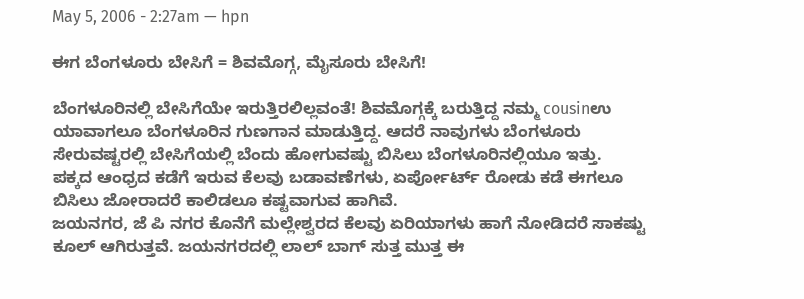May 5, 2006 - 2:27am — hpn

ಈಗ ಬೆಂಗಳೂರು ಬೇಸಿಗೆ = ಶಿವಮೊಗ್ಗ, ಮೈಸೂರು ಬೇಸಿಗೆ!

ಬೆಂಗಳೂರಿನಲ್ಲಿ ಬೇಸಿಗೆಯೇ ಇರುತ್ತಿರಲಿಲ್ಲವಂತೆ! ಶಿವಮೊಗ್ಗಕ್ಕೆ ಬರುತ್ತಿದ್ದ ನಮ್ಮ cousinಉ ಯಾವಾಗಲೂ ಬೆಂಗಳೂರಿನ ಗುಣಗಾನ ಮಾಡುತ್ತಿದ್ದ. ಆದರೆ ನಾವುಗಳು ಬೆಂಗಳೂರು ಸೇರುವಷ್ಟರಲ್ಲಿ ಬೇಸಿಗೆಯಲ್ಲಿ ಬೆಂದು ಹೋಗುವಷ್ಟು ಬಿಸಿಲು ಬೆಂಗಳೂರಿನಲ್ಲಿಯೂ ಇತ್ತು.
ಪಕ್ಕದ ಆಂಧ್ರದ ಕಡೆಗೆ ಇರುವ ಕೆಲವು ಬಡಾವಣೆಗಳು, ಏರ್ಪೋರ್ಟ್ ರೋಡು ಕಡೆ ಈಗಲೂ ಬಿಸಿಲು ಜೋರಾದರೆ ಕಾಲಿಡಲೂ ಕಷ್ಟವಾಗುವ ಹಾಗಿವೆ.
ಜಯನಗರ, ಜೆ ಪಿ ನಗರ ಕೊನೆಗೆ ಮಲ್ಲೇಶ್ವರದ ಕೆಲವು ಏರಿಯಾಗಳು ಹಾಗೆ ನೋಡಿದರೆ ಸಾಕಷ್ಟು ಕೂಲ್ ಆಗಿರುತ್ತವೆ. ಜಯನಗರದಲ್ಲಿ ಲಾಲ್ ಬಾಗ್ ಸುತ್ತ ಮುತ್ತ ಈ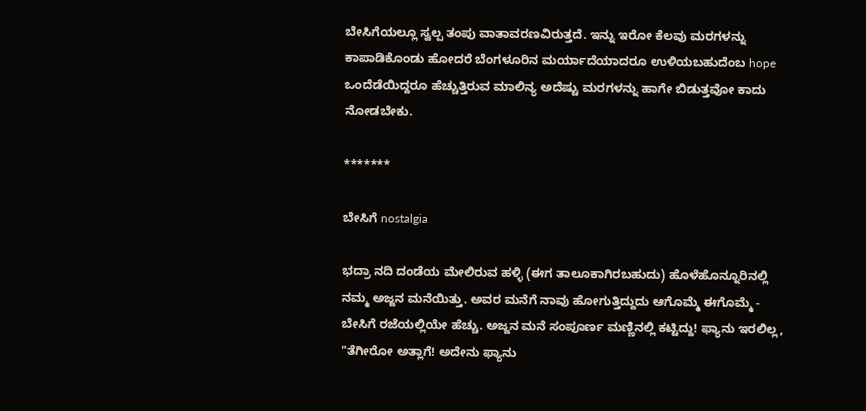ಬೇಸಿಗೆಯಲ್ಲೂ ಸ್ವಲ್ಪ ತಂಪು ವಾತಾವರಣವಿರುತ್ತದೆ. ಇನ್ನು ಇರೋ ಕೆಲವು ಮರಗಳನ್ನು ಕಾಪಾಡಿಕೊಂಡು ಹೋದರೆ ಬೆಂಗಳೂರಿನ ಮರ್ಯಾದೆಯಾದರೂ ಉಳಿಯಬಹುದೆಂಬ hope ಒಂದೆಡೆಯಿದ್ದರೂ ಹೆಚ್ಚುತ್ತಿರುವ ಮಾಲಿನ್ಯ ಅದೆಷ್ಟು ಮರಗಳನ್ನು ಹಾಗೇ ಬಿಡುತ್ತವೋ ಕಾದು ನೋಡಬೇಕು.

*******

ಬೇಸಿಗೆ nostalgia

ಭದ್ರಾ ನದಿ ದಂಡೆಯ ಮೇಲಿರುವ ಹಳ್ಳಿ (ಈಗ ತಾಲೂಕಾಗಿರಬಹುದು) ಹೊಳೆಹೊನ್ನೂರಿನಲ್ಲಿ ನಮ್ಮ ಅಜ್ಜನ ಮನೆಯಿತ್ತು. ಅವರ ಮನೆಗೆ ನಾವು ಹೋಗುತ್ತಿದ್ದುದು ಆಗೊಮ್ಮೆ ಈಗೊಮ್ಮೆ - ಬೇಸಿಗೆ ರಜೆಯಲ್ಲಿಯೇ ಹೆಚ್ಚು. ಅಜ್ಜನ ಮನೆ ಸಂಪೂರ್ಣ ಮಣ್ಣಿನಲ್ಲಿ ಕಟ್ಟಿದ್ದು! ಫ್ಯಾನು ಇರಲಿಲ್ಲ,
"ತೆಗೀರೋ ಅತ್ಲಾಗೆ! ಅದೇನು ಫ್ಯಾನು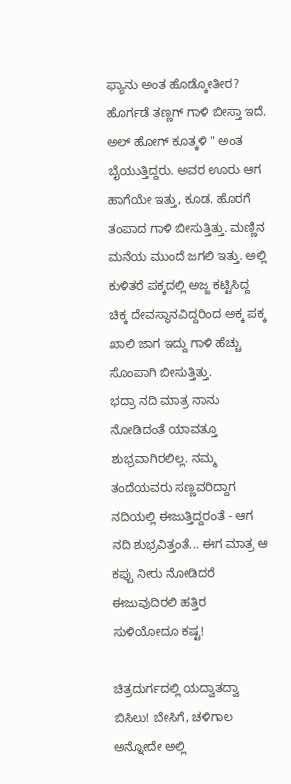ಫ್ಯಾನು ಅಂತ ಹೊಡ್ಕೋತೀರ? ಹೊರ್ಗಡೆ ತಣ್ಣಗ್ ಗಾಳಿ ಬೀಸ್ತಾ ಇದೆ. ಅಲ್ ಹೋಗ್ ಕೂತ್ಕಳಿ " ಅಂತ ಬೈಯುತ್ತಿದ್ದರು. ಅವರ ಊರು ಆಗ ಹಾಗೆಯೇ ಇತ್ತು, ಕೂಡ. ಹೊರಗೆ ತಂಪಾದ ಗಾಳಿ ಬೀಸುತ್ತಿತ್ತು. ಮಣ್ಣಿನ ಮನೆಯ ಮುಂದೆ ಜಗಲಿ ಇತ್ತು. ಅಲ್ಲಿ ಕುಳಿತರೆ ಪಕ್ಕದಲ್ಲಿ ಅಜ್ಜ ಕಟ್ಟಿಸಿದ್ದ ಚಿಕ್ಕ ದೇವಸ್ಥಾನವಿದ್ದರಿಂದ ಅಕ್ಕ ಪಕ್ಕ ಖಾಲಿ ಜಾಗ ಇದ್ದು ಗಾಳಿ ಹೆಚ್ಚು ಸೊಂಪಾಗಿ ಬೀಸುತ್ತಿತ್ತು.
ಭದ್ರಾ ನದಿ ಮಾತ್ರ ನಾನು ನೋಡಿದಂತೆ ಯಾವತ್ತೂ ಶುಭ್ರವಾಗಿರಲಿಲ್ಲ. ನಮ್ಮ ತಂದೆಯವರು ಸಣ್ಣವರಿದ್ದಾಗ ನದಿಯಲ್ಲಿ ಈಜುತ್ತಿದ್ದರಂತೆ - ಆಗ ನದಿ ಶುಭ್ರವಿತ್ತಂತೆ... ಈಗ ಮಾತ್ರ ಆ ಕಪ್ಪು ನೀರು ನೋಡಿದರೆ ಈಜುವುದಿರಲಿ ಹತ್ತಿರ ಸುಳಿಯೋದೂ ಕಷ್ಟ!

ಚಿತ್ರದುರ್ಗದಲ್ಲಿ ಯದ್ವಾತದ್ವಾ ಬಿಸಿಲು! ಬೇಸಿಗೆ, ಚಳಿಗಾಲ ಅನ್ನೋದೇ ಅಲ್ಲಿ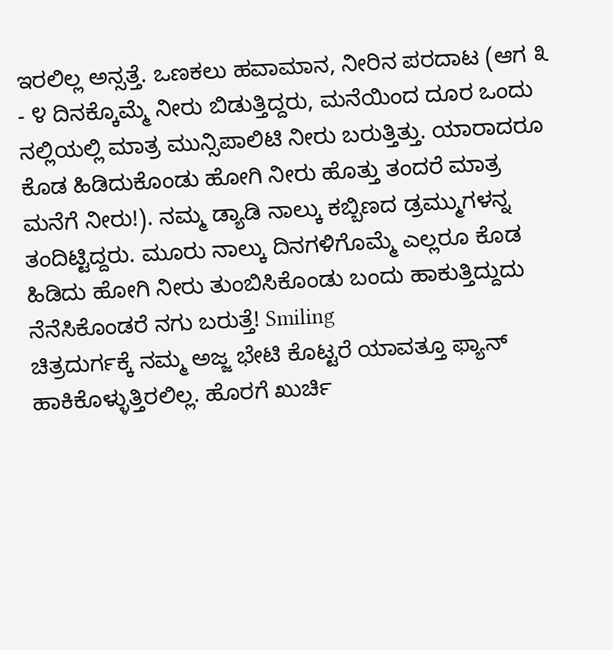ಇರಲಿಲ್ಲ ಅನ್ಸತ್ತೆ. ಒಣಕಲು ಹವಾಮಾನ, ನೀರಿನ ಪರದಾಟ (ಆಗ ೩ - ೪ ದಿನಕ್ಕೊಮ್ಮೆ ನೀರು ಬಿಡುತ್ತಿದ್ದರು, ಮನೆಯಿಂದ ದೂರ ಒಂದು ನಲ್ಲಿಯಲ್ಲಿ ಮಾತ್ರ ಮುನ್ಸಿಪಾಲಿಟಿ ನೀರು ಬರುತ್ತಿತ್ತು. ಯಾರಾದರೂ ಕೊಡ ಹಿಡಿದುಕೊಂಡು ಹೋಗಿ ನೀರು ಹೊತ್ತು ತಂದರೆ ಮಾತ್ರ ಮನೆಗೆ ನೀರು!). ನಮ್ಮ ಡ್ಯಾಡಿ ನಾಲ್ಕು ಕಬ್ಬಿಣದ ಡ್ರಮ್ಮುಗಳನ್ನ ತಂದಿಟ್ಟಿದ್ದರು. ಮೂರು ನಾಲ್ಕು ದಿನಗಳಿಗೊಮ್ಮೆ ಎಲ್ಲರೂ ಕೊಡ ಹಿಡಿದು ಹೋಗಿ ನೀರು ತುಂಬಿಸಿಕೊಂಡು ಬಂದು ಹಾಕುತ್ತಿದ್ದುದು ನೆನೆಸಿಕೊಂಡರೆ ನಗು ಬರುತ್ತೆ! Smiling
ಚಿತ್ರದುರ್ಗಕ್ಕೆ ನಮ್ಮ ಅಜ್ಜ ಭೇಟಿ ಕೊಟ್ಟರೆ ಯಾವತ್ತೂ ಫ್ಯಾನ್ ಹಾಕಿಕೊಳ್ಳುತ್ತಿರಲಿಲ್ಲ. ಹೊರಗೆ ಖುರ್ಚಿ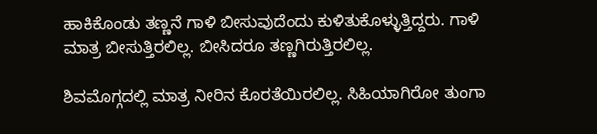ಹಾಕಿಕೊಂಡು ತಣ್ಣನೆ ಗಾಳಿ ಬೀಸುವುದೆಂದು ಕುಳಿತುಕೊಳ್ಳುತ್ತಿದ್ದರು. ಗಾಳಿ ಮಾತ್ರ ಬೀಸುತ್ತಿರಲಿಲ್ಲ. ಬೀಸಿದರೂ ತಣ್ಣಗಿರುತ್ತಿರಲಿಲ್ಲ.

ಶಿವಮೊಗ್ಗದಲ್ಲಿ ಮಾತ್ರ ನೀರಿನ ಕೊರತೆಯಿರಲಿಲ್ಲ. ಸಿಹಿಯಾಗಿರೋ ತುಂಗಾ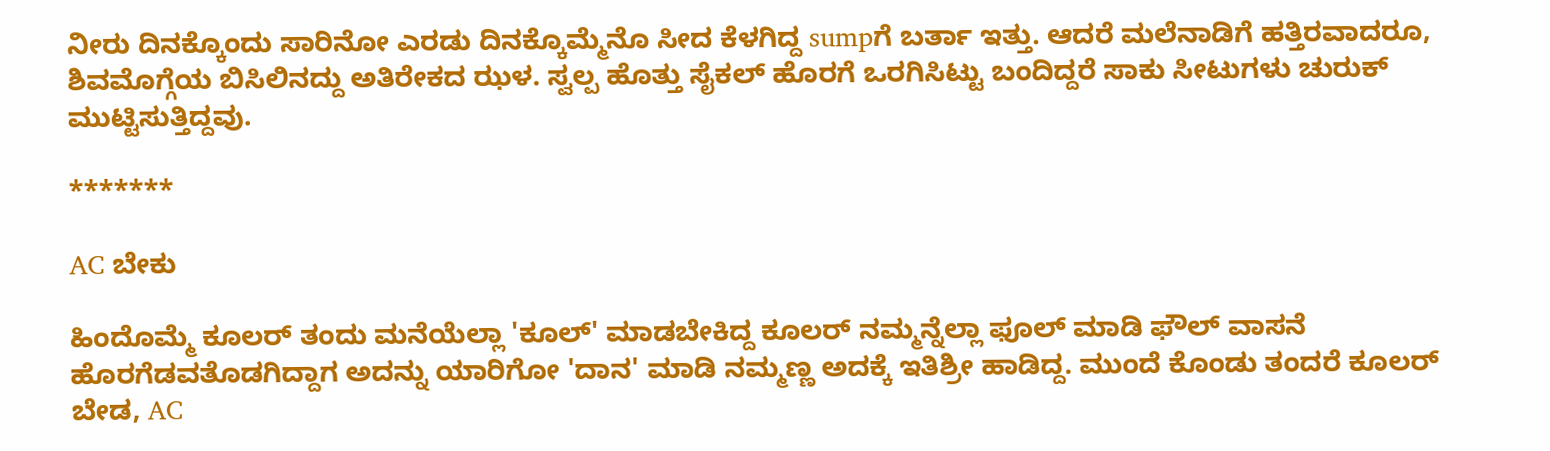ನೀರು ದಿನಕ್ಕೊಂದು ಸಾರಿನೋ ಎರಡು ದಿನಕ್ಕೊಮ್ಮೆನೊ ಸೀದ ಕೆಳಗಿದ್ದ sumpಗೆ ಬರ್ತಾ ಇತ್ತು. ಆದರೆ ಮಲೆನಾಡಿಗೆ ಹತ್ತಿರವಾದರೂ, ಶಿವಮೊಗ್ಗೆಯ ಬಿಸಿಲಿನದ್ದು ಅತಿರೇಕದ ಝಳ. ಸ್ವಲ್ಪ ಹೊತ್ತು ಸೈಕಲ್ ಹೊರಗೆ ಒರಗಿಸಿಟ್ಟು ಬಂದಿದ್ದರೆ ಸಾಕು ಸೀಟುಗಳು ಚುರುಕ್ ಮುಟ್ಟಿಸುತ್ತಿದ್ದವು.

*******

AC ಬೇಕು

ಹಿಂದೊಮ್ಮೆ ಕೂಲರ್ ತಂದು ಮನೆಯೆಲ್ಲಾ 'ಕೂಲ್' ಮಾಡಬೇಕಿದ್ದ ಕೂಲರ್ ನಮ್ಮನ್ನೆಲ್ಲಾ ಫೂಲ್ ಮಾಡಿ ಫೌಲ್ ವಾಸನೆ ಹೊರಗೆಡವತೊಡಗಿದ್ದಾಗ ಅದನ್ನು ಯಾರಿಗೋ 'ದಾನ' ಮಾಡಿ ನಮ್ಮಣ್ಣ ಅದಕ್ಕೆ ಇತಿಶ್ರೀ ಹಾಡಿದ್ದ. ಮುಂದೆ ಕೊಂಡು ತಂದರೆ ಕೂಲರ್ ಬೇಡ, AC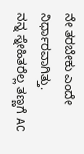ನೇ ತರಬೇಕು ಎಂದೇ ನಿರ್ಧಾರವಾಗಿತ್ತು.
ನನ್ನ ಸ್ನೇಹಿತರೆಲ್ಲ ತಣ್ಣಗೆ AC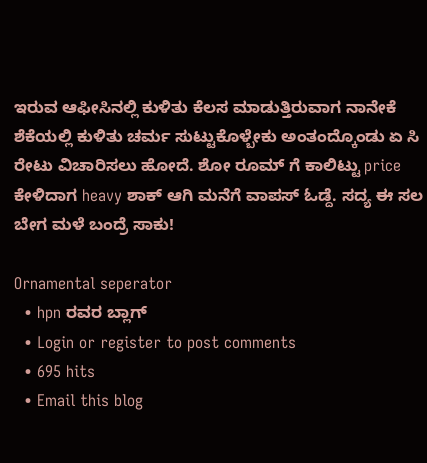ಇರುವ ಆಫೀಸಿನಲ್ಲಿ ಕುಳಿತು ಕೆಲಸ ಮಾಡುತ್ತಿರುವಾಗ ನಾನೇಕೆ ಶೆಕೆಯಲ್ಲಿ ಕುಳಿತು ಚರ್ಮ ಸುಟ್ಟುಕೊಳ್ಬೇಕು ಅಂತಂದ್ಕೊಂಡು ಏ ಸಿ ರೇಟು ವಿಚಾರಿಸಲು ಹೋದೆ. ಶೋ ರೂಮ್ ಗೆ ಕಾಲಿಟ್ಟು price ಕೇಳಿದಾಗ heavy ಶಾಕ್ ಆಗಿ ಮನೆಗೆ ವಾಪಸ್ ಓಡ್ದೆ. ಸದ್ಯ ಈ‌ ಸಲ ಬೇಗ ಮಳೆ ಬಂದ್ರೆ ಸಾಕು!

Ornamental seperator
  • hpn ರವರ ಬ್ಲಾಗ್
  • Login or register to post comments
  • 695 hits
  • Email this blog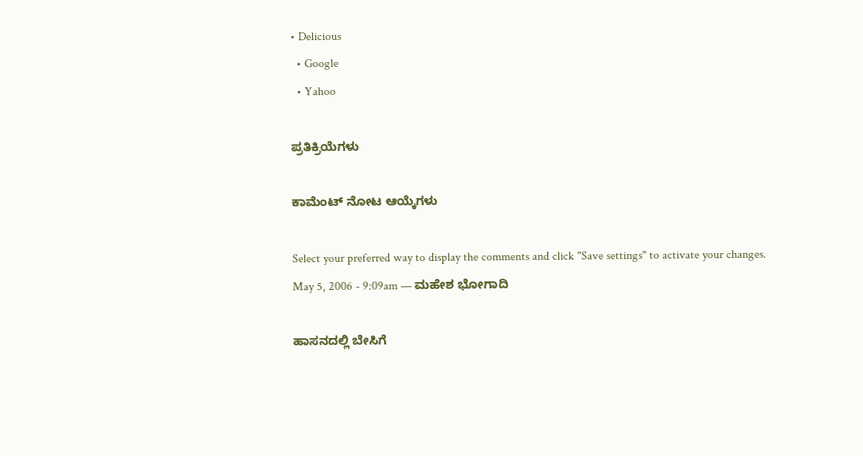• Delicious
  • Google
  • Yahoo

ಪ್ರತಿಕ್ರಿಯೆಗಳು

ಕಾಮೆಂಟ್ ನೋಟ ಆಯ್ಕೆಗಳು

Select your preferred way to display the comments and click "Save settings" to activate your changes.
May 5, 2006 - 9:09am — ಮಹೇಶ ಭೋಗಾದಿ

ಹಾಸನದಲ್ಲಿ ಬೇಸಿಗೆ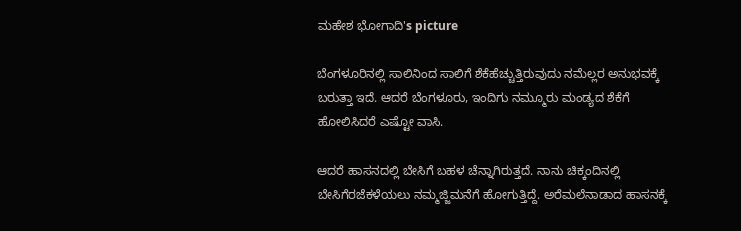ಮಹೇಶ ಭೋಗಾದಿ's picture

ಬೆಂಗಳೂರಿನಲ್ಲಿ ಸಾಲಿನಿಂದ ಸಾಲಿಗೆ ಶೆಕೆಹೆಚ್ಚುತ್ತಿರುವುದು ನಮೆಲ್ಲರ ಅನುಭವಕ್ಕೆ ಬರುತ್ತಾ ಇದೆ. ಆದರೆ ಬೆಂಗಳೂರು, ಇಂದಿಗು ನಮ್ಮೂರು ಮಂಡ್ಯದ ಶೆಕೆಗೆ ಹೋಲಿಸಿದರೆ ಎಷ್ಟೋ ವಾಸಿ.

ಆದರೆ ಹಾಸನದಲ್ಲಿ ಬೇಸಿಗೆ ಬಹಳ ಚೆನ್ನಾಗಿರುತ್ತದೆ. ನಾನು ಚಿಕ್ಕಂದಿನಲ್ಲಿ ಬೇಸಿಗೆರಜೆಕಳೆಯಲು ನಮ್ಮಜ್ಜಿಮನೆಗೆ ಹೋಗುತ್ತಿದ್ದೆ. ಅರೆಮಲೆನಾಡಾದ ಹಾಸನಕ್ಕೆ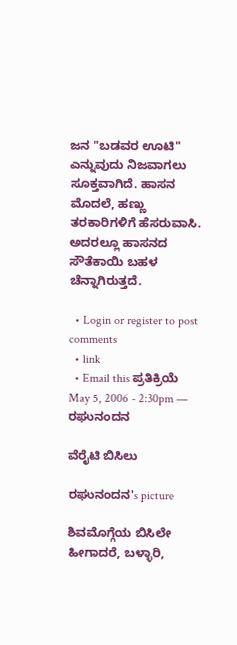ಜನ "ಬಡವರ ಊಟಿ" ಎನ್ನುವುದು ನಿಜವಾಗಲು ಸೂಕ್ತವಾಗಿದೆ. ಹಾಸನ ಮೊದಲೆ, ಹಣ್ಣು ತರಕಾರಿಗಳಿಗೆ ಹೆಸರುವಾಸಿ. ಅದರಲ್ಲೂ ಹಾಸನದ ಸೌತೆಕಾಯಿ ಬಹಳ ಚೆನ್ನಾಗಿರುತ್ತದೆ.

  • Login or register to post comments
  • link
  • Email this ಪ್ರತಿಕ್ರಿಯೆ
May 5, 2006 - 2:30pm — ರಘುನಂದನ

ವೆರೈಟಿ ಬಿಸಿಲು

ರಘುನಂದನ's picture

ಶಿವಮೊಗ್ಗೆಯ ಬಿಸಿಲೇ ಹೀಗಾದರೆ, ಬಳ್ಳಾರಿ,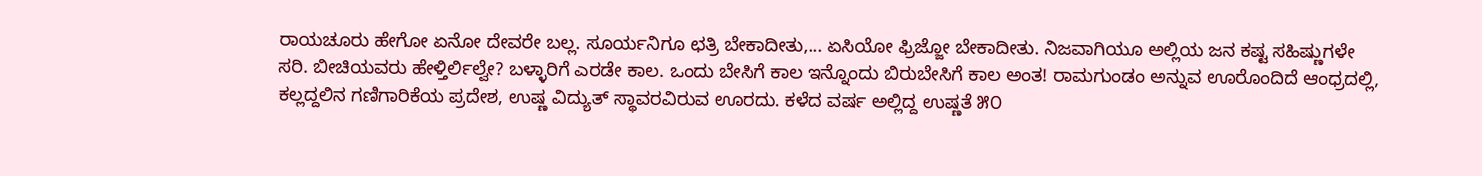ರಾಯಚೂರು ಹೇಗೋ ಏನೋ ದೇವರೇ ಬಲ್ಲ. ಸೂರ್ಯನಿಗೂ ಛತ್ರಿ ಬೇಕಾದೀತು,... ಏಸಿಯೋ ಫ್ರಿಜ್ಜೋ ಬೇಕಾದೀತು. ನಿಜವಾಗಿಯೂ ಅಲ್ಲಿಯ ಜನ ಕಷ್ಟ ಸಹಿಷ್ಣುಗಳೇ ಸರಿ. ಬೀಚಿಯವರು ಹೇಳ್ತಿರ್ಲಿಲ್ವೇ? ಬಳ್ಳಾರಿಗೆ ಎರಡೇ ಕಾಲ. ಒಂದು ಬೇಸಿಗೆ ಕಾಲ ಇನ್ನೊಂದು ಬಿರುಬೇಸಿಗೆ ಕಾಲ ಅಂತ! ರಾಮಗುಂಡಂ ಅನ್ನುವ ಊರೊಂದಿದೆ ಆಂಧ್ರದಲ್ಲಿ, ಕಲ್ಲದ್ದಲಿನ ಗಣಿಗಾರಿಕೆಯ ಪ್ರದೇಶ, ಉಷ್ಣ ವಿದ್ಯುತ್ ಸ್ಥಾವರವಿರುವ ಊರದು. ಕಳೆದ ವರ್ಷ ಅಲ್ಲಿದ್ದ ಉಷ್ಣತೆ ೫೦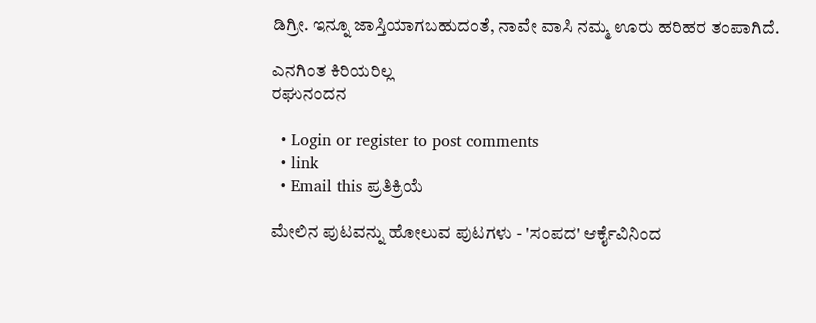ಡಿಗ್ರೀ. ಇನ್ನೂ ಜಾಸ್ತಿಯಾಗಬಹುದಂತೆ, ನಾವೇ ವಾಸಿ ನಮ್ಮ ಊರು ಹರಿಹರ ತಂಪಾಗಿದೆ.

ಎನಗಿಂತ ಕಿರಿಯರಿಲ್ಲ
ರಘುನಂದನ

  • Login or register to post comments
  • link
  • Email this ಪ್ರತಿಕ್ರಿಯೆ

ಮೇಲಿನ ಪುಟವನ್ನು ಹೋಲುವ ಪುಟಗಳು - 'ಸಂಪದ' ಆರ್ಕೈವಿನಿಂದ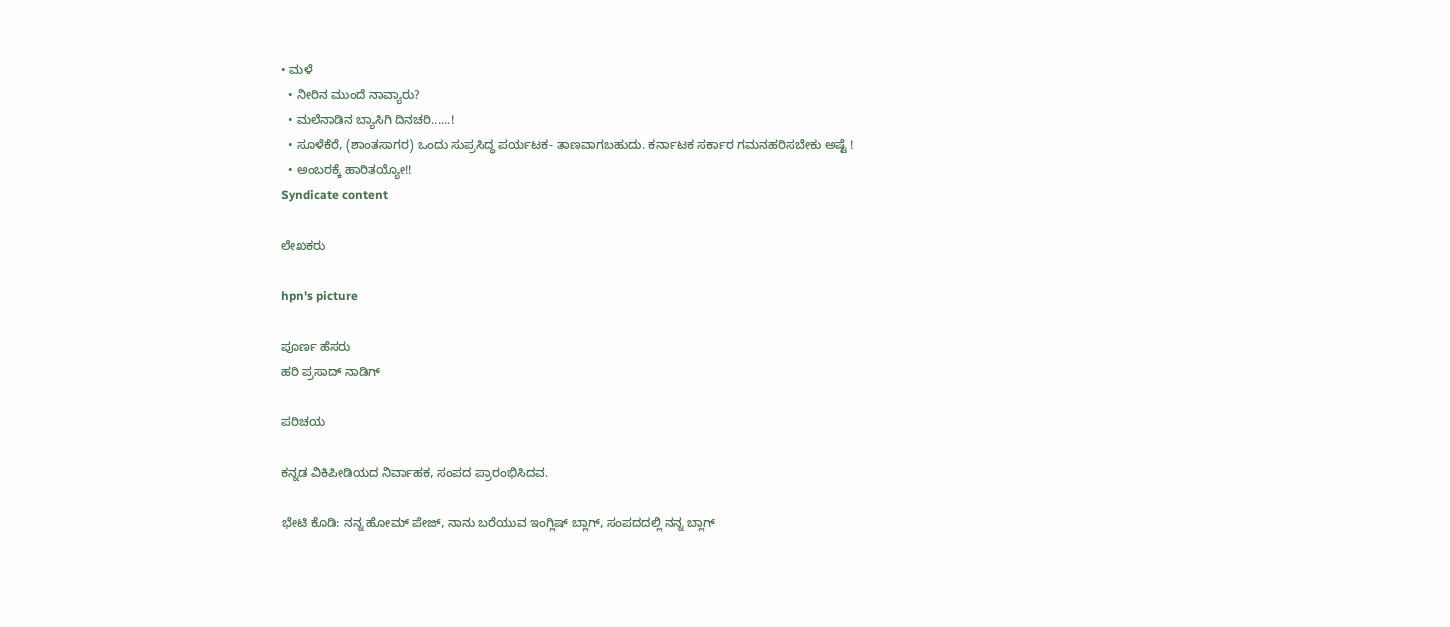• ಮಳೆ
  • ನೀರಿನ ಮುಂದೆ ನಾವ್ಯಾರು?
  • ಮಲೆನಾಡಿನ ಬ್ಯಾಸಿಗಿ ದಿನಚರಿ......!
  • ಸೂಳೆಕೆರೆ, (ಶಾಂತಸಾಗರ) ಒಂದು ಸುಪ್ರಸಿದ್ಧ ಪರ್ಯಟಕ- ತಾಣವಾಗಬಹುದು. ಕರ್ನಾಟಕ ಸರ್ಕಾರ ಗಮನಹರಿಸಬೇಕು ಅಷ್ಟೆ !
  • ಅಂಬರಕ್ಕೆ ಹಾರಿತಯ್ಯೋ!!
Syndicate content

ಲೇಖಕರು

hpn's picture

ಪೂರ್ಣ ಹೆಸರು
ಹರಿ ಪ್ರಸಾದ್ ನಾಡಿಗ್

ಪರಿಚಯ

ಕನ್ನಡ ವಿಕಿಪೀಡಿಯದ ನಿರ್ವಾಹಕ, ಸಂಪದ ಪ್ರಾರಂಭಿಸಿದವ.

ಭೇಟಿ ಕೊಡಿ: ನನ್ನ ಹೋಮ್ ಪೇಜ್, ನಾನು ಬರೆಯುವ ಇಂಗ್ಲಿಷ್ ಬ್ಲಾಗ್, ಸಂಪದದಲ್ಲಿ ನನ್ನ ಬ್ಲಾಗ್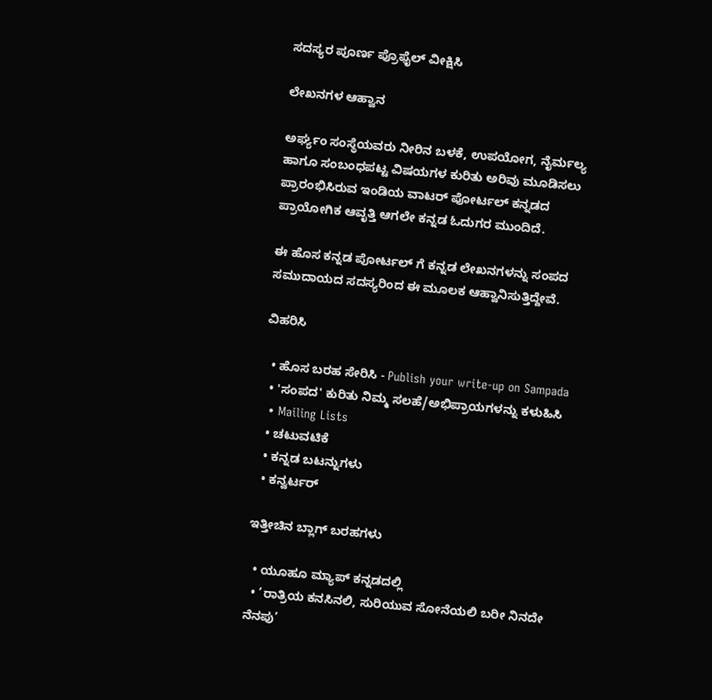ಸದಸ್ಯರ ಪೂರ್ಣ ಪ್ರೊಫೈಲ್ ವೀಕ್ಷಿಸಿ

ಲೇಖನಗಳ ಆಹ್ವಾನ

ಅರ್ಘ್ಯಂ ಸಂಸ್ಥೆಯವರು ನೀರಿನ ಬಳಕೆ, ಉಪಯೋಗ, ನೈರ್ಮಲ್ಯ ಹಾಗೂ ಸಂಬಂಧಪಟ್ಟ ವಿಷಯಗಳ ಕುರಿತು ಅರಿವು ಮೂಡಿಸಲು ಪ್ರಾರಂಭಿಸಿರುವ ಇಂಡಿಯ ವಾಟರ್ ಪೋರ್ಟಲ್ ಕನ್ನಡದ ಪ್ರಾಯೋಗಿಕ ಆವೃತ್ತಿ ಆಗಲೇ ಕನ್ನಡ ಓದುಗರ ಮುಂದಿದೆ.

ಈ ಹೊಸ ಕನ್ನಡ ಪೋರ್ಟಲ್ ಗೆ ಕನ್ನಡ ಲೇಖನಗಳನ್ನು ಸಂಪದ ಸಮುದಾಯದ ಸದಸ್ಯರಿಂದ ಈ ಮೂಲಕ ಆಹ್ವಾನಿಸುತ್ತಿದ್ದೇವೆ.

ವಿಹರಿಸಿ

  • ಹೊಸ ಬರಹ ಸೇರಿಸಿ - Publish your write-up on Sampada
  • 'ಸಂಪದ' ಕುರಿತು ನಿಮ್ಮ ಸಲಹೆ/ಅಭಿಪ್ರಾಯಗಳನ್ನು ಕಳುಹಿಸಿ
  • Mailing Lists
  • ಚಟುವಟಿಕೆ
  • ಕನ್ನಡ ಬಟನ್ನುಗಳು
  • ಕನ್ವರ್ಟರ್

ಇತ್ತೀಚಿನ ಬ್ಲಾಗ್ ಬರಹಗಳು

  • ಯೂಹೂ ಮ್ಯಾಪ್ ಕನ್ನಡದಲ್ಲಿ
  • ’ರಾತ್ರಿಯ ಕನಸಿನಲಿ, ಸುರಿಯುವ ಸೋನೆಯಲಿ ಬರೀ ನಿನದೇ ನೆನಪು’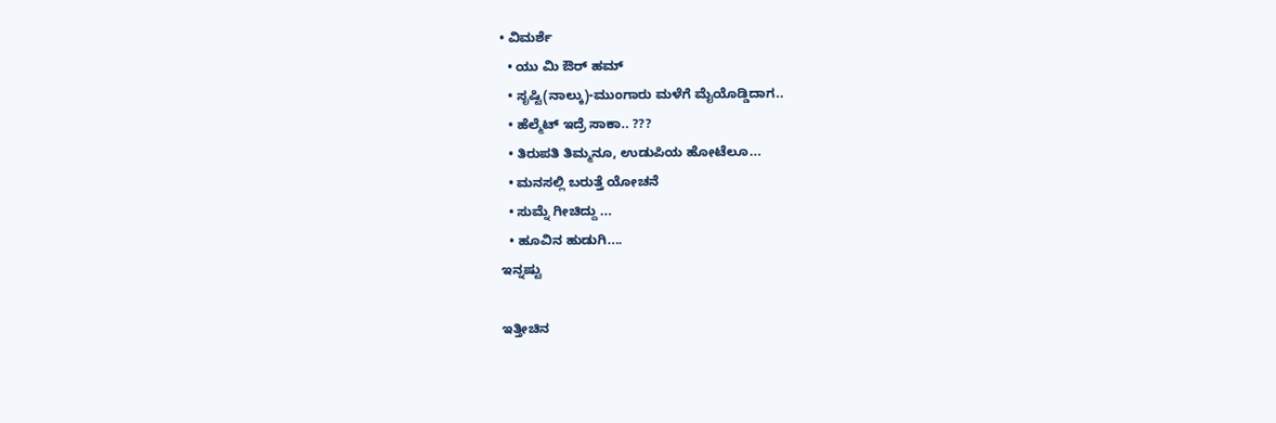• ವಿಮರ್ಶೆ
  • ಯು ಮಿ ಔರ್ ಹಮ್
  • ಸೃಷ್ಟಿ(ನಾಲ್ಕು)-ಮುಂಗಾರು ಮಳೆಗೆ ಮೈಯೊಡ್ಡಿದಾಗ..
  • ಹೆಲ್ಮೆಟ್ ಇದ್ರೆ ಸಾಕಾ.. ???
  • ತಿರುಪತಿ ತಿಮ್ಮನೂ, ಉಡುಪಿಯ ಹೋಟೆಲೂ...
  • ಮನಸಲ್ಲಿ ಬರುತ್ತೆ ಯೋಚನೆ
  • ಸುಮ್ನೆ ಗೀಚಿದ್ದು ...
  • ಹೂವಿನ ಹುಡುಗಿ....
ಇನ್ನಷ್ಟು

ಇತ್ತೀಚಿನ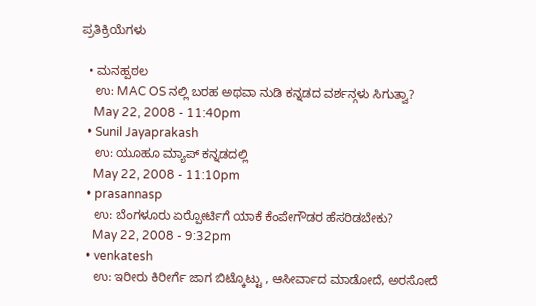ಪ್ರತಿಕ್ರಿಯೆಗಳು

  • ಮನಹ್ಪಠಲ
    ಉ: MAC OS ನಲ್ಲಿ ಬರಹ ಅಥವಾ ನುಡಿ ಕನ್ನಡದ ವರ್ಶನ್ಗಳು ಸಿಗುತ್ವಾ?
    May 22, 2008 - 11:40pm
  • Sunil Jayaprakash
    ಉ: ಯೂಹೂ ಮ್ಯಾಪ್ ಕನ್ನಡದಲ್ಲಿ
    May 22, 2008 - 11:10pm
  • prasannasp
    ಉ: ಬೆಂಗಳೂರು ಏರ್‍ಪೋರ್ಟಿಗೆ ಯಾಕೆ ಕೆಂಪೇಗೌಡರ ಹೆಸರಿಡಬೇಕು?
    May 22, 2008 - 9:32pm
  • venkatesh
    ಉ: ಇರೀರು ಕಿರೀರ್ಗೆ ಜಾಗ ಬಿಟ್ಕೊಟ್ಟು , ಆಸೀರ್ವಾದ ಮಾಡೋದೆ, ಅರಸೋದೆ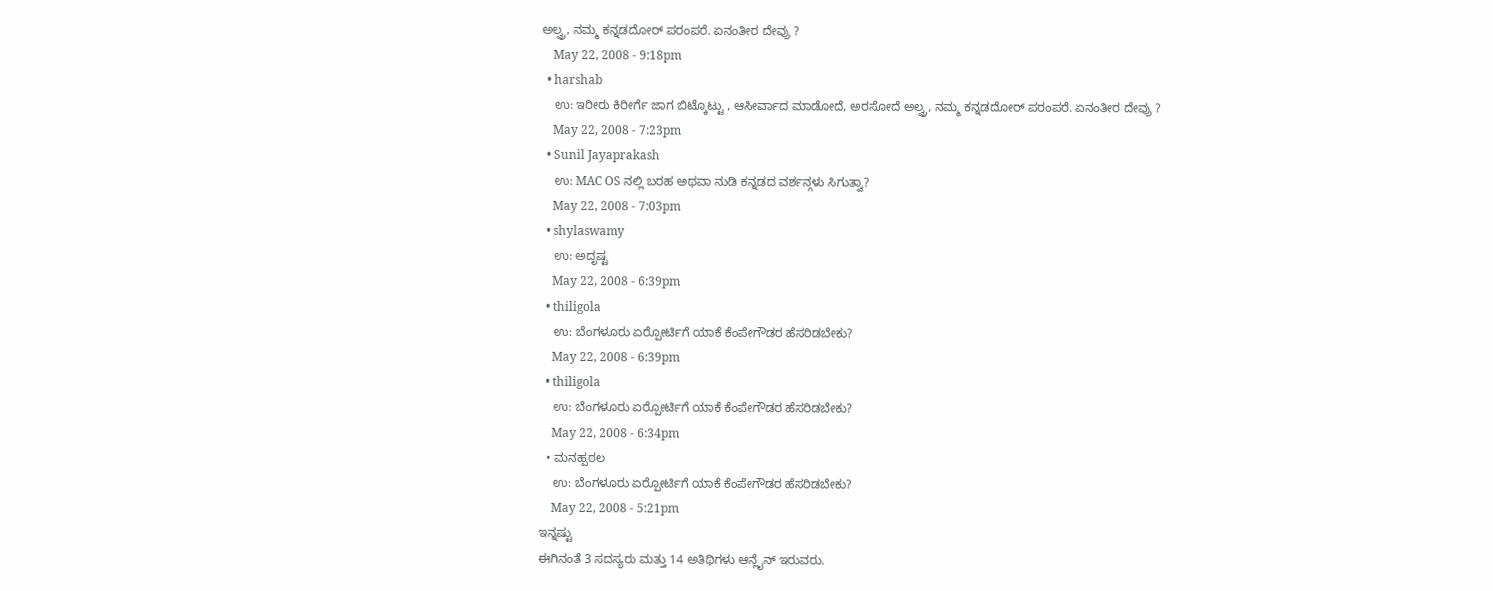ಅಲ್ವ್ರ, ನಮ್ಮ ಕನ್ನಡದೋರ್ ಪರಂಪರೆ. ಏನಂತೀರ ದೇವ್ರು ?
    May 22, 2008 - 9:18pm
  • harshab
    ಉ: ಇರೀರು ಕಿರೀರ್ಗೆ ಜಾಗ ಬಿಟ್ಕೊಟ್ಟು , ಆಸೀರ್ವಾದ ಮಾಡೋದೆ, ಅರಸೋದೆ ಅಲ್ವ್ರ, ನಮ್ಮ ಕನ್ನಡದೋರ್ ಪರಂಪರೆ. ಏನಂತೀರ ದೇವ್ರು ?
    May 22, 2008 - 7:23pm
  • Sunil Jayaprakash
    ಉ: MAC OS ನಲ್ಲಿ ಬರಹ ಅಥವಾ ನುಡಿ ಕನ್ನಡದ ವರ್ಶನ್ಗಳು ಸಿಗುತ್ವಾ?
    May 22, 2008 - 7:03pm
  • shylaswamy
    ಉ: ಅದೃಷ್ಟ
    May 22, 2008 - 6:39pm
  • thiligola
    ಉ: ಬೆಂಗಳೂರು ಏರ್‍ಪೋರ್ಟಿಗೆ ಯಾಕೆ ಕೆಂಪೇಗೌಡರ ಹೆಸರಿಡಬೇಕು?
    May 22, 2008 - 6:39pm
  • thiligola
    ಉ: ಬೆಂಗಳೂರು ಏರ್‍ಪೋರ್ಟಿಗೆ ಯಾಕೆ ಕೆಂಪೇಗೌಡರ ಹೆಸರಿಡಬೇಕು?
    May 22, 2008 - 6:34pm
  • ಮನಹ್ಪಠಲ
    ಉ: ಬೆಂಗಳೂರು ಏರ್‍ಪೋರ್ಟಿಗೆ ಯಾಕೆ ಕೆಂಪೇಗೌಡರ ಹೆಸರಿಡಬೇಕು?
    May 22, 2008 - 5:21pm
ಇನ್ನಷ್ಟು
ಈಗಿನಂತೆ 3 ಸದಸ್ಯರು ಮತ್ತು 14 ಅತಿಥಿಗಳು ಆನ್ಲೈನ್ ಇರುವರು.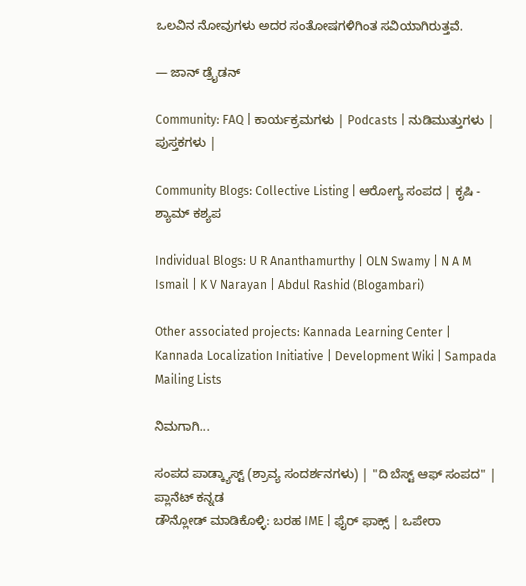ಒಲವಿನ ನೋವುಗಳು ಅದರ ಸಂತೋಷಗಳಿಗಿಂತ ಸವಿಯಾಗಿರುತ್ತವೆ.

— ಜಾನ್ ಡ್ರೈಡನ್

Community: FAQ | ಕಾರ್ಯಕ್ರಮಗಳು | Podcasts | ನುಡಿಮುತ್ತುಗಳು | ಪುಸ್ತಕಗಳು |

Community Blogs: Collective Listing | ಆರೋಗ್ಯ ಸಂಪದ | ಕೃಷಿ - ಶ್ಯಾಮ್ ಕಶ್ಯಪ

Individual Blogs: U R Ananthamurthy | OLN Swamy | N A M Ismail | K V Narayan | Abdul Rashid (Blogambari)

Other associated projects: Kannada Learning Center | Kannada Localization Initiative | Development Wiki | Sampada Mailing Lists

ನಿಮಗಾಗಿ...

ಸಂಪದ ಪಾಡ್ಕ್ಯಾಸ್ಟ್ (ಶ್ರಾವ್ಯ ಸಂದರ್ಶನಗಳು) | "ದಿ ಬೆಸ್ಟ್ ಆಫ್ ಸಂಪದ" | ಪ್ಲಾನೆಟ್ ಕನ್ನಡ
ಡೌನ್ಲೋಡ್ ಮಾಡಿಕೊಳ್ಳಿ: ಬರಹ IME | ಫೈರ್ ಫಾಕ್ಸ್ | ಒಪೇರಾ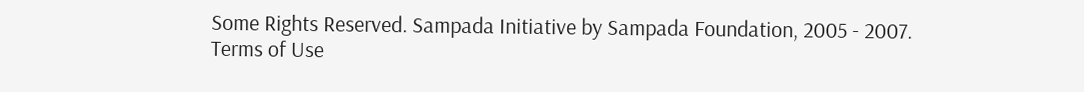Some Rights Reserved. Sampada Initiative by Sampada Foundation, 2005 - 2007.
Terms of Use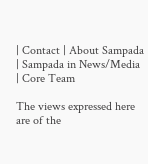| Contact | About Sampada | Sampada in News/Media | Core Team

The views expressed here are of the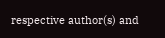respective author(s) and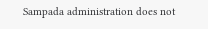Sampada administration does not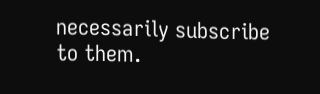necessarily subscribe to them.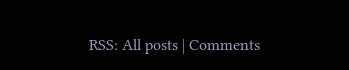RSS: All posts | Comments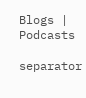Blogs | Podcasts

separator